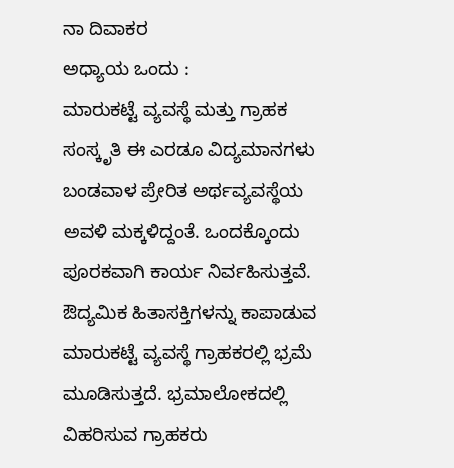ನಾ ದಿವಾಕರ
ಅಧ್ಯಾಯ ಒಂದು :
ಮಾರುಕಟ್ಟೆ ವ್ಯವಸ್ಥೆ ಮತ್ತು ಗ್ರಾಹಕ ಸಂಸ್ಕೃತಿ ಈ ಎರಡೂ ವಿದ್ಯಮಾನಗಳು ಬಂಡವಾಳ ಪ್ರೇರಿತ ಅರ್ಥವ್ಯವಸ್ಥೆಯ ಅವಳಿ ಮಕ್ಕಳಿದ್ದಂತೆ. ಒಂದಕ್ಕೊಂದು ಪೂರಕವಾಗಿ ಕಾರ್ಯ ನಿರ್ವಹಿಸುತ್ತವೆ. ಔದ್ಯಮಿಕ ಹಿತಾಸಕ್ತಿಗಳನ್ನು ಕಾಪಾಡುವ ಮಾರುಕಟ್ಟೆ ವ್ಯವಸ್ಥೆ ಗ್ರಾಹಕರಲ್ಲಿ ಭ್ರಮೆ ಮೂಡಿಸುತ್ತದೆ. ಭ್ರಮಾಲೋಕದಲ್ಲಿ ವಿಹರಿಸುವ ಗ್ರಾಹಕರು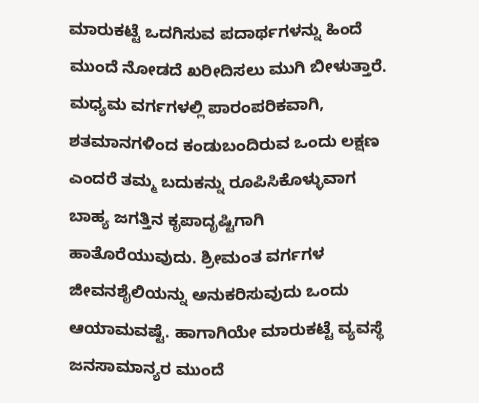ಮಾರುಕಟ್ಟೆ ಒದಗಿಸುವ ಪದಾರ್ಥಗಳನ್ನು ಹಿಂದೆ ಮುಂದೆ ನೋಡದೆ ಖರೀದಿಸಲು ಮುಗಿ ಬೀಳುತ್ತಾರೆ. ಮಧ್ಯಮ ವರ್ಗಗಳಲ್ಲಿ ಪಾರಂಪರಿಕವಾಗಿ, ಶತಮಾನಗಳಿಂದ ಕಂಡುಬಂದಿರುವ ಒಂದು ಲಕ್ಷಣ ಎಂದರೆ ತಮ್ಮ ಬದುಕನ್ನು ರೂಪಿಸಿಕೊಳ್ಳುವಾಗ ಬಾಹ್ಯ ಜಗತ್ತಿನ ಕೃಪಾದೃಷ್ಟಿಗಾಗಿ ಹಾತೊರೆಯುವುದು. ಶ್ರೀಮಂತ ವರ್ಗಗಳ ಜೀವನಶೈಲಿಯನ್ನು ಅನುಕರಿಸುವುದು ಒಂದು ಆಯಾಮವಷ್ಟೆ. ಹಾಗಾಗಿಯೇ ಮಾರುಕಟ್ಟೆ ವ್ಯವಸ್ಥೆ ಜನಸಾಮಾನ್ಯರ ಮುಂದೆ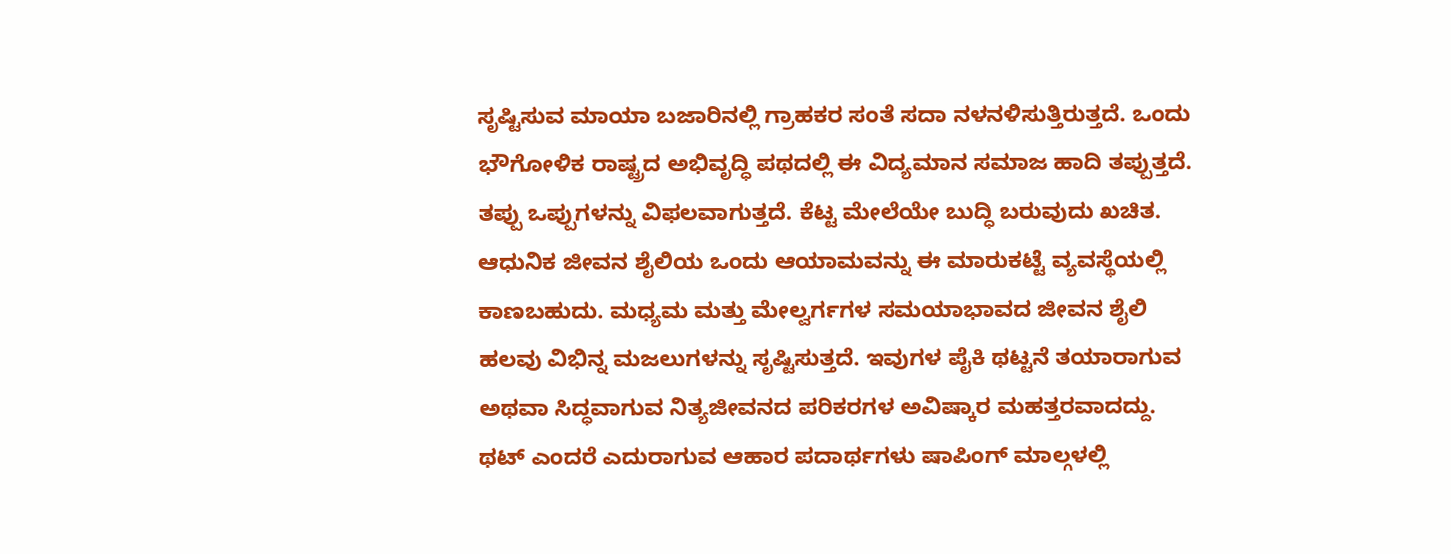ಸೃಷ್ಟಿಸುವ ಮಾಯಾ ಬಜಾರಿನಲ್ಲಿ ಗ್ರಾಹಕರ ಸಂತೆ ಸದಾ ನಳನಳಿಸುತ್ತಿರುತ್ತದೆ. ಒಂದು ಭೌಗೋಳಿಕ ರಾಷ್ಟ್ರದ ಅಭಿವೃದ್ಧಿ ಪಥದಲ್ಲಿ ಈ ವಿದ್ಯಮಾನ ಸಮಾಜ ಹಾದಿ ತಪ್ಪುತ್ತದೆ. ತಪ್ಪು ಒಪ್ಪುಗಳನ್ನು ವಿಫಲವಾಗುತ್ತದೆ. ಕೆಟ್ಟ ಮೇಲೆಯೇ ಬುದ್ಧಿ ಬರುವುದು ಖಚಿತ.
ಆಧುನಿಕ ಜೀವನ ಶೈಲಿಯ ಒಂದು ಆಯಾಮವನ್ನು ಈ ಮಾರುಕಟ್ಟೆ ವ್ಯವಸ್ಥೆಯಲ್ಲಿ ಕಾಣಬಹುದು. ಮಧ್ಯಮ ಮತ್ತು ಮೇಲ್ವರ್ಗಗಳ ಸಮಯಾಭಾವದ ಜೀವನ ಶೈಲಿ ಹಲವು ವಿಭಿನ್ನ ಮಜಲುಗಳನ್ನು ಸೃಷ್ಟಿಸುತ್ತದೆ. ಇವುಗಳ ಪೈಕಿ ಥಟ್ಟನೆ ತಯಾರಾಗುವ ಅಥವಾ ಸಿದ್ಧವಾಗುವ ನಿತ್ಯಜೀವನದ ಪರಿಕರಗಳ ಅವಿಷ್ಕಾರ ಮಹತ್ತರವಾದದ್ದು. ಥಟ್ ಎಂದರೆ ಎದುರಾಗುವ ಆಹಾರ ಪದಾರ್ಥಗಳು ಷಾಪಿಂಗ್ ಮಾಲ್ಗಳಲ್ಲಿ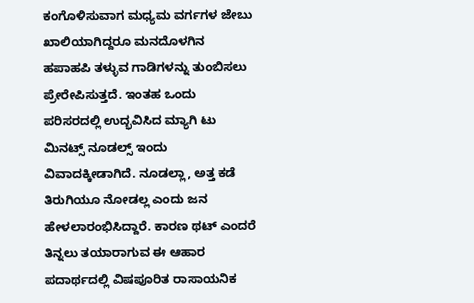ಕಂಗೊಳಿಸುವಾಗ ಮಧ್ಯಮ ವರ್ಗಗಳ ಜೇಬು ಖಾಲಿಯಾಗಿದ್ದರೂ ಮನದೊಳಗಿನ ಹಪಾಹಪಿ ತಳ್ಳುವ ಗಾಡಿಗಳನ್ನು ತುಂಬಿಸಲು ಪ್ರೇರೇಪಿಸುತ್ತದೆ. ಇಂತಹ ಒಂದು ಪರಿಸರದಲ್ಲಿ ಉದ್ಭವಿಸಿದ ಮ್ಯಾಗಿ ಟು ಮಿನಟ್ಸ್ ನೂಡಲ್ಸ್ ಇಂದು ವಿವಾದಕ್ಕೀಡಾಗಿದೆ. ನೂಡಲ್ಲಾ, ಅತ್ತ ಕಡೆ ತಿರುಗಿಯೂ ನೋಡಲ್ಲ ಎಂದು ಜನ ಹೇಳಲಾರಂಭಿಸಿದ್ದಾರೆ. ಕಾರಣ ಥಟ್ ಎಂದರೆ ತಿನ್ನಲು ತಯಾರಾಗುವ ಈ ಆಹಾರ ಪದಾರ್ಥದಲ್ಲಿ ವಿಷಪೂರಿತ ರಾಸಾಯನಿಕ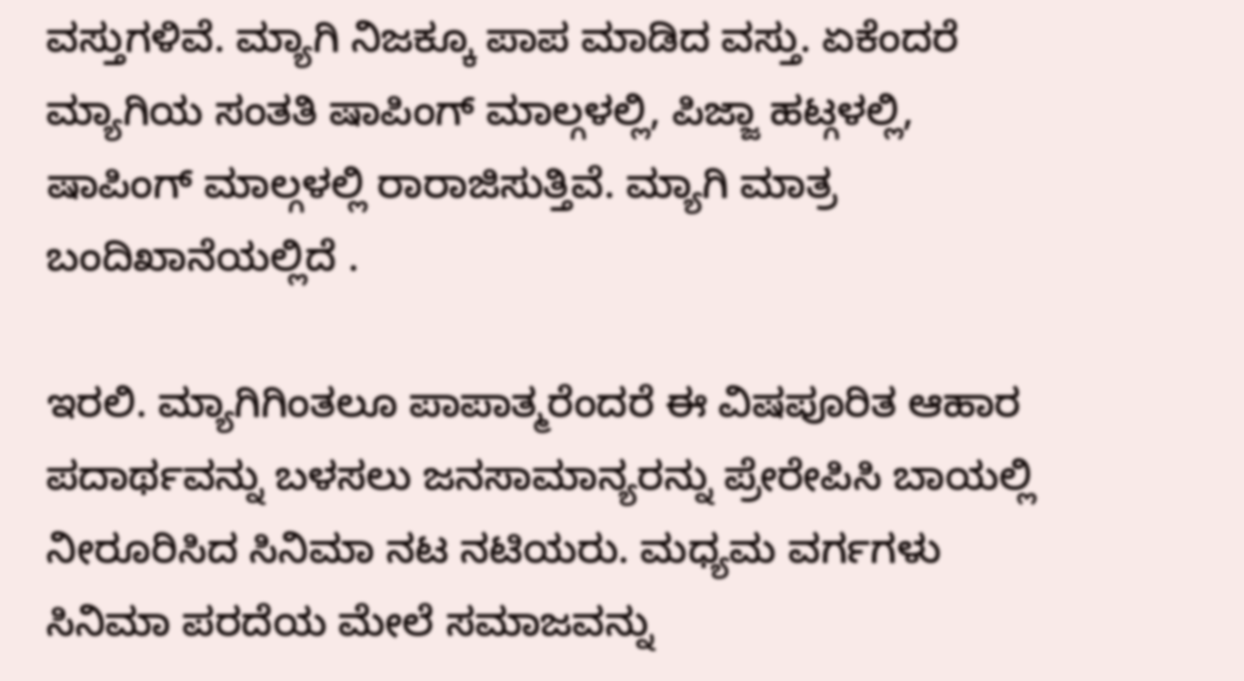ವಸ್ತುಗಳಿವೆ. ಮ್ಯಾಗಿ ನಿಜಕ್ಕೂ ಪಾಪ ಮಾಡಿದ ವಸ್ತು. ಏಕೆಂದರೆ ಮ್ಯಾಗಿಯ ಸಂತತಿ ಷಾಪಿಂಗ್ ಮಾಲ್ಗಳಲ್ಲಿ, ಪಿಜ್ಜಾ ಹಟ್ಗಳಲ್ಲಿ, ಷಾಪಿಂಗ್ ಮಾಲ್ಗಳಲ್ಲಿ ರಾರಾಜಿಸುತ್ತಿವೆ. ಮ್ಯಾಗಿ ಮಾತ್ರ ಬಂದಿಖಾನೆಯಲ್ಲಿದೆ .

ಇರಲಿ. ಮ್ಯಾಗಿಗಿಂತಲೂ ಪಾಪಾತ್ಮರೆಂದರೆ ಈ ವಿಷಪೂರಿತ ಆಹಾರ ಪದಾರ್ಥವನ್ನು ಬಳಸಲು ಜನಸಾಮಾನ್ಯರನ್ನು ಪ್ರೇರೇಪಿಸಿ ಬಾಯಲ್ಲಿ ನೀರೂರಿಸಿದ ಸಿನಿಮಾ ನಟ ನಟಿಯರು. ಮಧ್ಯಮ ವರ್ಗಗಳು ಸಿನಿಮಾ ಪರದೆಯ ಮೇಲೆ ಸಮಾಜವನ್ನು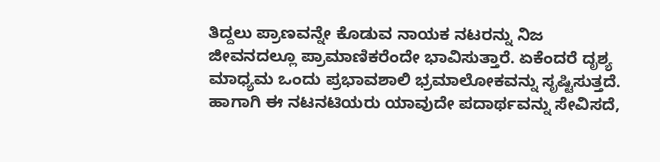ತಿದ್ದಲು ಪ್ರಾಣವನ್ನೇ ಕೊಡುವ ನಾಯಕ ನಟರನ್ನು ನಿಜ ಜೀವನದಲ್ಲೂ ಪ್ರಾಮಾಣಿಕರೆಂದೇ ಭಾವಿಸುತ್ತಾರೆ. ಏಕೆಂದರೆ ದೃಶ್ಯ ಮಾಧ್ಯಮ ಒಂದು ಪ್ರಭಾವಶಾಲಿ ಭ್ರಮಾಲೋಕವನ್ನು ಸೃಷ್ಟಿಸುತ್ತದೆ. ಹಾಗಾಗಿ ಈ ನಟನಟಿಯರು ಯಾವುದೇ ಪದಾರ್ಥವನ್ನು ಸೇವಿಸದೆ,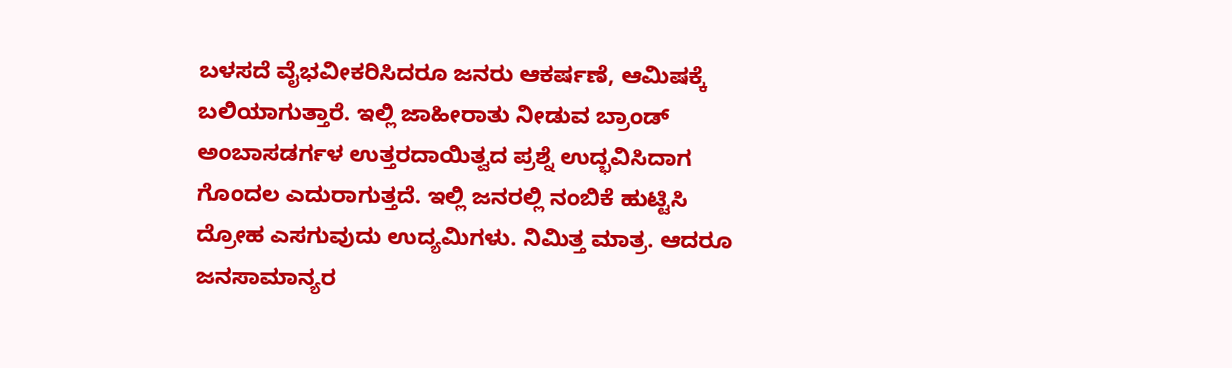ಬಳಸದೆ ವೈಭವೀಕರಿಸಿದರೂ ಜನರು ಆಕರ್ಷಣೆ, ಆಮಿಷಕ್ಕೆ ಬಲಿಯಾಗುತ್ತಾರೆ. ಇಲ್ಲಿ ಜಾಹೀರಾತು ನೀಡುವ ಬ್ರಾಂಡ್ ಅಂಬಾಸಡರ್ಗಳ ಉತ್ತರದಾಯಿತ್ವದ ಪ್ರಶ್ನೆ ಉದ್ಭವಿಸಿದಾಗ ಗೊಂದಲ ಎದುರಾಗುತ್ತದೆ. ಇಲ್ಲಿ ಜನರಲ್ಲಿ ನಂಬಿಕೆ ಹುಟ್ಟಿಸಿ ದ್ರೋಹ ಎಸಗುವುದು ಉದ್ಯಮಿಗಳು. ನಿಮಿತ್ತ ಮಾತ್ರ. ಆದರೂ ಜನಸಾಮಾನ್ಯರ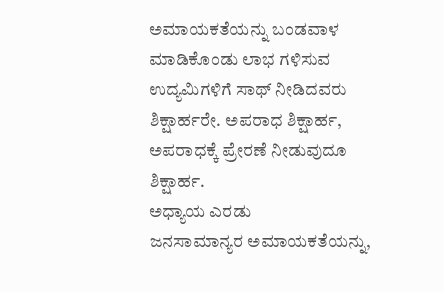ಅಮಾಯಕತೆಯನ್ನು ಬಂಡವಾಳ ಮಾಡಿಕೊಂಡು ಲಾಭ ಗಳಿಸುವ ಉದ್ಯಮಿಗಳಿಗೆ ಸಾಥ್ ನೀಡಿದವರು ಶಿಕ್ಷಾರ್ಹರೇ. ಅಪರಾಧ ಶಿಕ್ಷಾರ್ಹ, ಅಪರಾಧಕ್ಕೆ ಪ್ರೇರಣೆ ನೀಡುವುದೂ ಶಿಕ್ಷಾರ್ಹ.
ಅಧ್ಯಾಯ ಎರಡು
ಜನಸಾಮಾನ್ಯರ ಅಮಾಯಕತೆಯನ್ನು,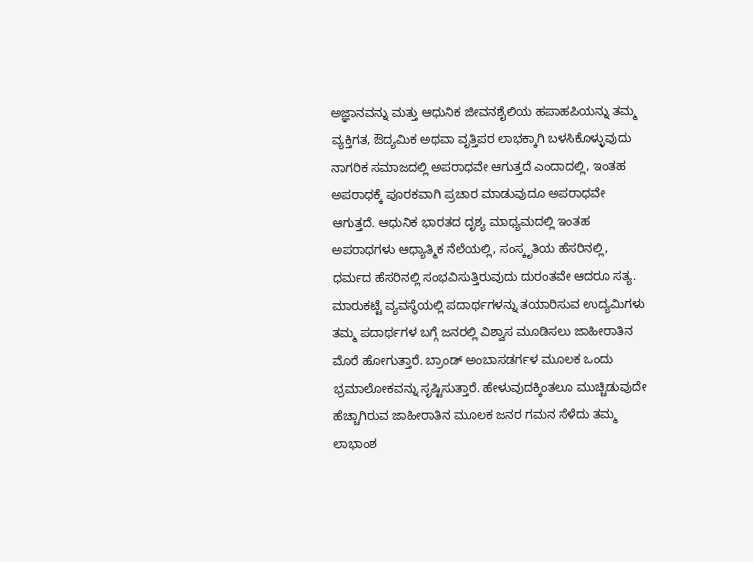ಅಜ್ಞಾನವನ್ನು ಮತ್ತು ಆಧುನಿಕ ಜೀವನಶೈಲಿಯ ಹಪಾಹಪಿಯನ್ನು ತಮ್ಮ ವ್ಯಕ್ತಿಗತ, ಔದ್ಯಮಿಕ ಅಥವಾ ವೃತ್ತಿಪರ ಲಾಭಕ್ಕಾಗಿ ಬಳಸಿಕೊಳ್ಳುವುದು ನಾಗರಿಕ ಸಮಾಜದಲ್ಲಿ ಅಪರಾಧವೇ ಆಗುತ್ತದೆ ಎಂದಾದಲ್ಲಿ, ಇಂತಹ ಅಪರಾಧಕ್ಕೆ ಪೂರಕವಾಗಿ ಪ್ರಚಾರ ಮಾಡುವುದೂ ಅಪರಾಧವೇ ಆಗುತ್ತದೆ. ಆಧುನಿಕ ಭಾರತದ ದೃಶ್ಯ ಮಾಧ್ಯಮದಲ್ಲಿ ಇಂತಹ ಅಪರಾಧಗಳು ಆಧ್ಯಾತ್ಮಿಕ ನೆಲೆಯಲ್ಲಿ, ಸಂಸ್ಕೃತಿಯ ಹೆಸರಿನಲ್ಲಿ, ಧರ್ಮದ ಹೆಸರಿನಲ್ಲಿ ಸಂಭವಿಸುತ್ತಿರುವುದು ದುರಂತವೇ ಆದರೂ ಸತ್ಯ. ಮಾರುಕಟ್ಟೆ ವ್ಯವಸ್ಥೆಯಲ್ಲಿ ಪದಾರ್ಥಗಳನ್ನು ತಯಾರಿಸುವ ಉದ್ಯಮಿಗಳು ತಮ್ಮ ಪದಾರ್ಥಗಳ ಬಗ್ಗೆ ಜನರಲ್ಲಿ ವಿಶ್ವಾಸ ಮೂಡಿಸಲು ಜಾಹೀರಾತಿನ ಮೊರೆ ಹೋಗುತ್ತಾರೆ. ಬ್ರಾಂಡ್ ಅಂಬಾಸಡರ್ಗಳ ಮೂಲಕ ಒಂದು ಭ್ರಮಾಲೋಕವನ್ನು ಸೃಷ್ಟಿಸುತ್ತಾರೆ. ಹೇಳುವುದಕ್ಕಿಂತಲೂ ಮುಚ್ಚಿಡುವುದೇ ಹೆಚ್ಚಾಗಿರುವ ಜಾಹೀರಾತಿನ ಮೂಲಕ ಜನರ ಗಮನ ಸೆಳೆದು ತಮ್ಮ ಲಾಭಾಂಶ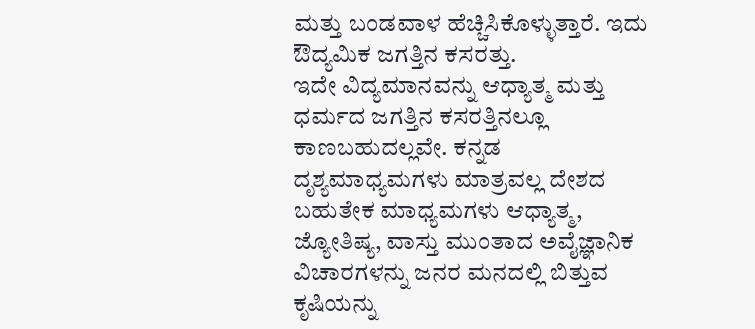ಮತ್ತು ಬಂಡವಾಳ ಹೆಚ್ಚಿಸಿಕೊಳ್ಳುತ್ತಾರೆ. ಇದು ಔದ್ಯಮಿಕ ಜಗತ್ತಿನ ಕಸರತ್ತು.
ಇದೇ ವಿದ್ಯಮಾನವನ್ನು ಆಧ್ಯಾತ್ಮ ಮತ್ತು ಧರ್ಮದ ಜಗತ್ತಿನ ಕಸರತ್ತಿನಲ್ಲೂ ಕಾಣಬಹುದಲ್ಲವೇ. ಕನ್ನಡ ದೃಶ್ಯಮಾಧ್ಯಮಗಳು ಮಾತ್ರವಲ್ಲ ದೇಶದ ಬಹುತೇಕ ಮಾಧ್ಯಮಗಳು ಆಧ್ಯಾತ್ಮ, ಜ್ಯೋತಿಷ್ಯ, ವಾಸ್ತು ಮುಂತಾದ ಅವೈಜ್ಞಾನಿಕ ವಿಚಾರಗಳನ್ನು ಜನರ ಮನದಲ್ಲಿ ಬಿತ್ತುವ ಕೃಷಿಯನ್ನು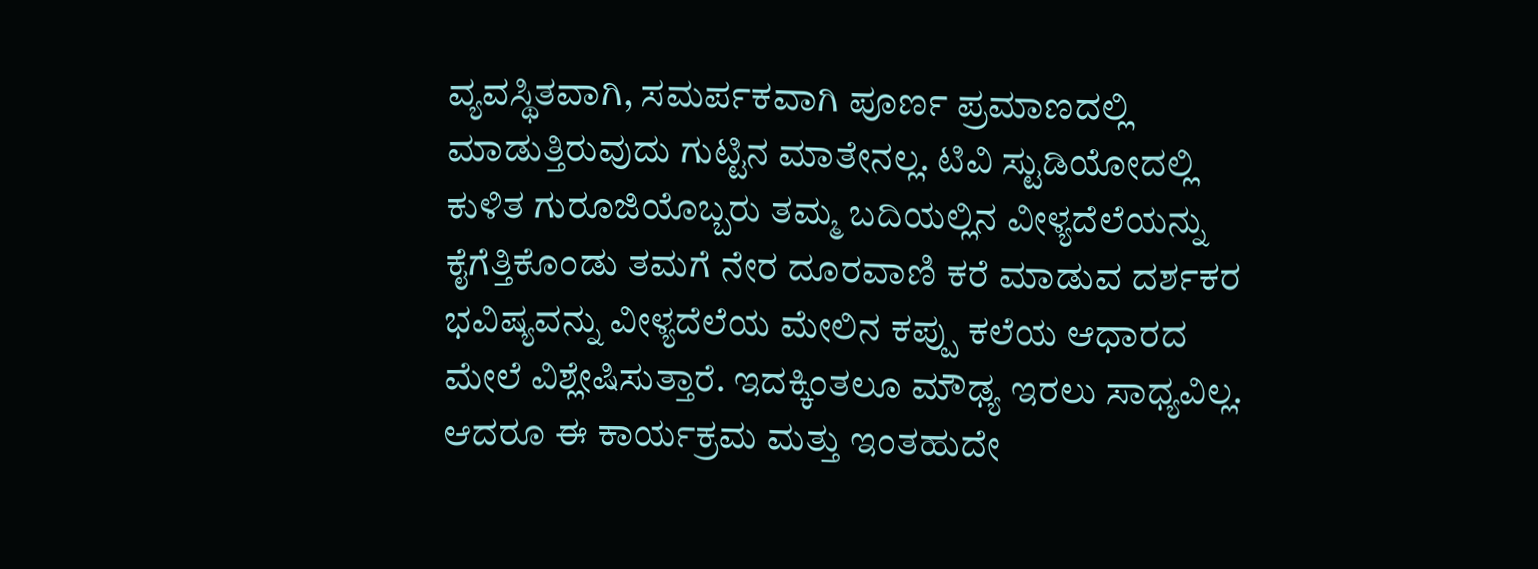ವ್ಯವಸ್ಥಿತವಾಗಿ, ಸಮರ್ಪಕವಾಗಿ ಪೂರ್ಣ ಪ್ರಮಾಣದಲ್ಲಿ ಮಾಡುತ್ತಿರುವುದು ಗುಟ್ಟಿನ ಮಾತೇನಲ್ಲ. ಟಿವಿ ಸ್ಟುಡಿಯೋದಲ್ಲಿ ಕುಳಿತ ಗುರೂಜಿಯೊಬ್ಬರು ತಮ್ಮ ಬದಿಯಲ್ಲಿನ ವೀಳ್ಯದೆಲೆಯನ್ನು ಕೈಗೆತ್ತಿಕೊಂಡು ತಮಗೆ ನೇರ ದೂರವಾಣಿ ಕರೆ ಮಾಡುವ ದರ್ಶಕರ ಭವಿಷ್ಯವನ್ನು ವೀಳ್ಯದೆಲೆಯ ಮೇಲಿನ ಕಪ್ಪು ಕಲೆಯ ಆಧಾರದ ಮೇಲೆ ವಿಶ್ಲೇಷಿಸುತ್ತಾರೆ. ಇದಕ್ಕಿಂತಲೂ ಮೌಢ್ಯ ಇರಲು ಸಾಧ್ಯವಿಲ್ಲ. ಆದರೂ ಈ ಕಾರ್ಯಕ್ರಮ ಮತ್ತು ಇಂತಹುದೇ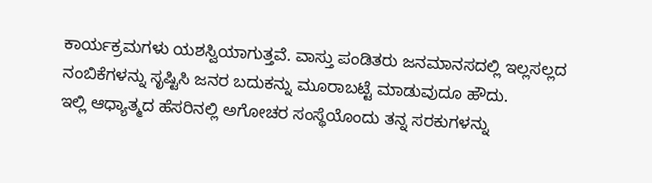ಕಾರ್ಯಕ್ರಮಗಳು ಯಶಸ್ವಿಯಾಗುತ್ತವೆ. ವಾಸ್ತು ಪಂಡಿತರು ಜನಮಾನಸದಲ್ಲಿ ಇಲ್ಲಸಲ್ಲದ ನಂಬಿಕೆಗಳನ್ನು ಸೃಷ್ಟಿಸಿ ಜನರ ಬದುಕನ್ನು ಮೂರಾಬಟ್ಟೆ ಮಾಡುವುದೂ ಹೌದು.
ಇಲ್ಲಿ ಆಧ್ಯಾತ್ಮದ ಹೆಸರಿನಲ್ಲಿ ಅಗೋಚರ ಸಂಸ್ಥೆಯೊಂದು ತನ್ನ ಸರಕುಗಳನ್ನು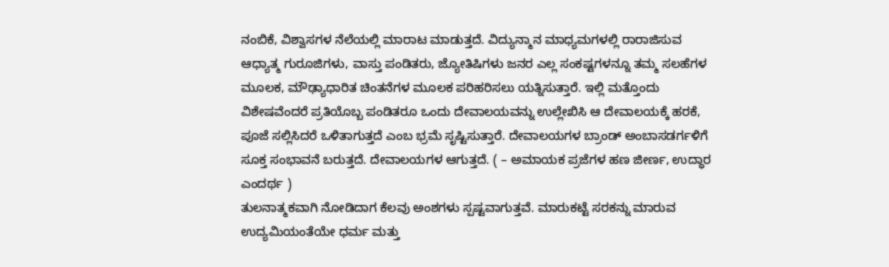ನಂಬಿಕೆ, ವಿಶ್ವಾಸಗಳ ನೆಲೆಯಲ್ಲಿ ಮಾರಾಟ ಮಾಡುತ್ತದೆ. ವಿದ್ಯುನ್ಮಾನ ಮಾಧ್ಯಮಗಳಲ್ಲಿ ರಾರಾಜಿಸುವ ಆಧ್ಯಾತ್ಮ ಗುರೂಜಿಗಳು, ವಾಸ್ತು ಪಂಡಿತರು, ಜ್ಯೋತಿಷಿಗಳು ಜನರ ಎಲ್ಲ ಸಂಕಷ್ಟಗಳನ್ನೂ ತಮ್ಮ ಸಲಹೆಗಳ ಮೂಲಕ, ಮೌಢ್ಯಾಧಾರಿತ ಚಿಂತನೆಗಳ ಮೂಲಕ ಪರಿಹರಿಸಲು ಯತ್ನಿಸುತ್ತಾರೆ. ಇಲ್ಲಿ ಮತ್ತೊಂದು ವಿಶೇಷವೆಂದರೆ ಪ್ರತಿಯೊಬ್ಬ ಪಂಡಿತರೂ ಒಂದು ದೇವಾಲಯವನ್ನು ಉಲ್ಲೇಖಿಸಿ ಆ ದೇವಾಲಯಕ್ಕೆ ಹರಕೆ, ಪೂಜೆ ಸಲ್ಲಿಸಿದರೆ ಒಳಿತಾಗುತ್ತದೆ ಎಂಬ ಭ್ರಮೆ ಸೃಷ್ಟಿಸುತ್ತಾರೆ. ದೇವಾಲಯಗಳ ಬ್ರಾಂಡ್ ಅಂಬಾಸಡರ್ಗಳಿಗೆ ಸೂಕ್ತ ಸಂಭಾವನೆ ಬರುತ್ತದೆ. ದೇವಾಲಯಗಳ ಆಗುತ್ತದೆ. ( – ಅಮಾಯಕ ಪ್ರಜೆಗಳ ಹಣ ಜೀರ್ಣ, ಉದ್ಧಾರ ಎಂದರ್ಥ )
ತುಲನಾತ್ಮಕವಾಗಿ ನೋಡಿದಾಗ ಕೆಲವು ಅಂಶಗಳು ಸ್ಪಷ್ಟವಾಗುತ್ತವೆ. ಮಾರುಕಟ್ಟೆ ಸರಕನ್ನು ಮಾರುವ ಉದ್ಯಮಿಯಂತೆಯೇ ಧರ್ಮ ಮತ್ತು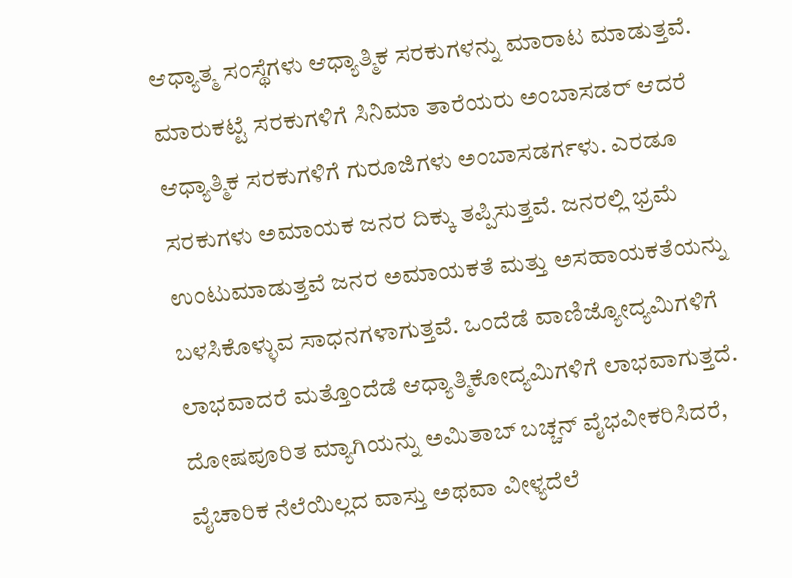ಆಧ್ಯಾತ್ಮ ಸಂಸ್ಥೆಗಳು ಆಧ್ಯಾತ್ಮಿಕ ಸರಕುಗಳನ್ನು ಮಾರಾಟ ಮಾಡುತ್ತವೆ. ಮಾರುಕಟ್ಟೆ ಸರಕುಗಳಿಗೆ ಸಿನಿಮಾ ತಾರೆಯರು ಅಂಬಾಸಡರ್ ಆದರೆ ಆಧ್ಯಾತ್ಮಿಕ ಸರಕುಗಳಿಗೆ ಗುರೂಜಿಗಳು ಅಂಬಾಸಡರ್ಗಳು. ಎರಡೂ ಸರಕುಗಳು ಅಮಾಯಕ ಜನರ ದಿಕ್ಕು ತಪ್ಪಿಸುತ್ತವೆ. ಜನರಲ್ಲಿ ಭ್ರಮೆ ಉಂಟುಮಾಡುತ್ತವೆ ಜನರ ಅಮಾಯಕತೆ ಮತ್ತು ಅಸಹಾಯಕತೆಯನ್ನು ಬಳಸಿಕೊಳ್ಳುವ ಸಾಧನಗಳಾಗುತ್ತವೆ. ಒಂದೆಡೆ ವಾಣಿಜ್ಯೋದ್ಯಮಿಗಳಿಗೆ ಲಾಭವಾದರೆ ಮತ್ತೊಂದೆಡೆ ಆಧ್ಯಾತ್ಮಿಕೋದ್ಯಮಿಗಳಿಗೆ ಲಾಭವಾಗುತ್ತದೆ. ದೋಷಪೂರಿತ ಮ್ಯಾಗಿಯನ್ನು ಅಮಿತಾಬ್ ಬಚ್ಚನ್ ವೈಭವೀಕರಿಸಿದರೆ, ವೈಚಾರಿಕ ನೆಲೆಯಿಲ್ಲದ ವಾಸ್ತು ಅಥವಾ ವೀಳ್ಯದೆಲೆ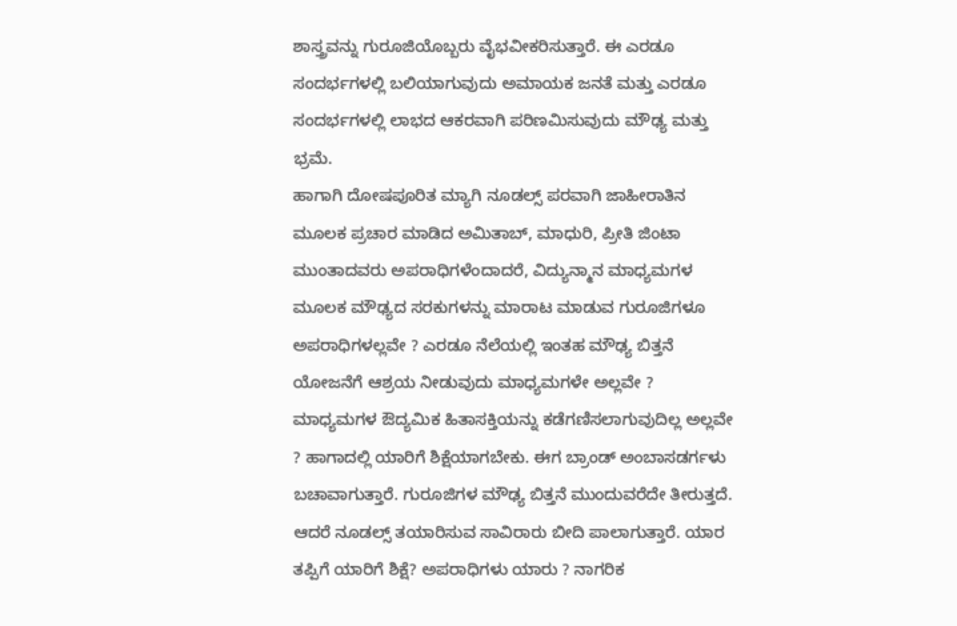ಶಾಸ್ತ್ರವನ್ನು ಗುರೂಜಿಯೊಬ್ಬರು ವೈಭವೀಕರಿಸುತ್ತಾರೆ. ಈ ಎರಡೂ ಸಂದರ್ಭಗಳಲ್ಲಿ ಬಲಿಯಾಗುವುದು ಅಮಾಯಕ ಜನತೆ ಮತ್ತು ಎರಡೂ ಸಂದರ್ಭಗಳಲ್ಲಿ ಲಾಭದ ಆಕರವಾಗಿ ಪರಿಣಮಿಸುವುದು ಮೌಢ್ಯ ಮತ್ತು ಭ್ರಮೆ.
ಹಾಗಾಗಿ ದೋಷಪೂರಿತ ಮ್ಯಾಗಿ ನೂಡಲ್ಸ್ ಪರವಾಗಿ ಜಾಹೀರಾತಿನ ಮೂಲಕ ಪ್ರಚಾರ ಮಾಡಿದ ಅಮಿತಾಬ್, ಮಾಧುರಿ, ಪ್ರೀತಿ ಜಿಂಟಾ ಮುಂತಾದವರು ಅಪರಾಧಿಗಳೆಂದಾದರೆ, ವಿದ್ಯುನ್ಮಾನ ಮಾಧ್ಯಮಗಳ ಮೂಲಕ ಮೌಢ್ಯದ ಸರಕುಗಳನ್ನು ಮಾರಾಟ ಮಾಡುವ ಗುರೂಜಿಗಳೂ ಅಪರಾಧಿಗಳಲ್ಲವೇ ? ಎರಡೂ ನೆಲೆಯಲ್ಲಿ ಇಂತಹ ಮೌಢ್ಯ ಬಿತ್ತನೆ ಯೋಜನೆಗೆ ಆಶ್ರಯ ನೀಡುವುದು ಮಾಧ್ಯಮಗಳೇ ಅಲ್ಲವೇ ? ಮಾಧ್ಯಮಗಳ ಔದ್ಯಮಿಕ ಹಿತಾಸಕ್ತಿಯನ್ನು ಕಡೆಗಣಿಸಲಾಗುವುದಿಲ್ಲ ಅಲ್ಲವೇ ? ಹಾಗಾದಲ್ಲಿ ಯಾರಿಗೆ ಶಿಕ್ಷೆಯಾಗಬೇಕು. ಈಗ ಬ್ರಾಂಡ್ ಅಂಬಾಸಡರ್ಗಳು ಬಚಾವಾಗುತ್ತಾರೆ. ಗುರೂಜಿಗಳ ಮೌಢ್ಯ ಬಿತ್ತನೆ ಮುಂದುವರೆದೇ ತೀರುತ್ತದೆ. ಆದರೆ ನೂಡಲ್ಸ್ ತಯಾರಿಸುವ ಸಾವಿರಾರು ಬೀದಿ ಪಾಲಾಗುತ್ತಾರೆ. ಯಾರ ತಪ್ಪಿಗೆ ಯಾರಿಗೆ ಶಿಕ್ಷೆ? ಅಪರಾಧಿಗಳು ಯಾರು ? ನಾಗರಿಕ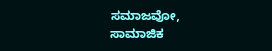ಸಮಾಜವೋ, ಸಾಮಾಜಿಕ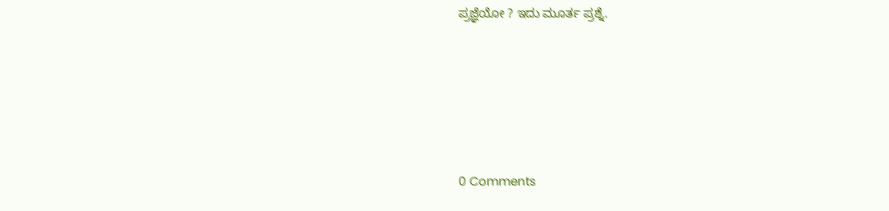ಪ್ರಜ್ಞೆಯೋ ? ಇದು ಮೂರ್ತ ಪ್ರಶ್ನೆ.






0 Comments